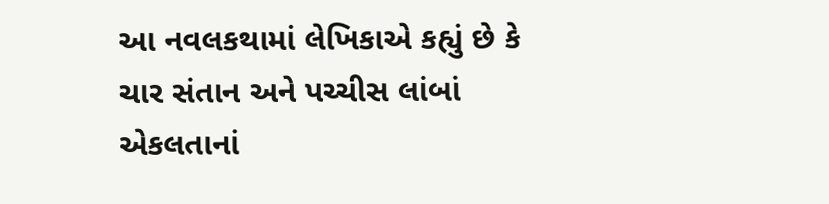આ નવલકથામાં લેખિકાએ કહ્યું છે કે ચાર સંતાન અને પચ્ચીસ લાંબાં એકલતાનાં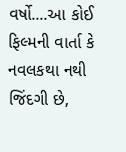વર્ષો....આ કોઈ ફિલ્મની વાર્તા કે નવલકથા નથી જિંદગી છે,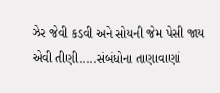ઝેર જેવી કડવી અને સોયની જેમ પેસી જાય એવી તીણી.....સંબંધોના તાણાવાણાં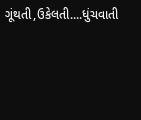ગૂંથતી,ઉકેલતી....ધુંચવાતી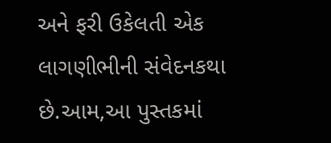અને ફરી ઉકેલતી એક લાગણીભીની સંવેદનકથા છે.આમ,આ પુસ્તકમાં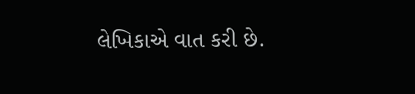લેખિકાએ વાત કરી છે.